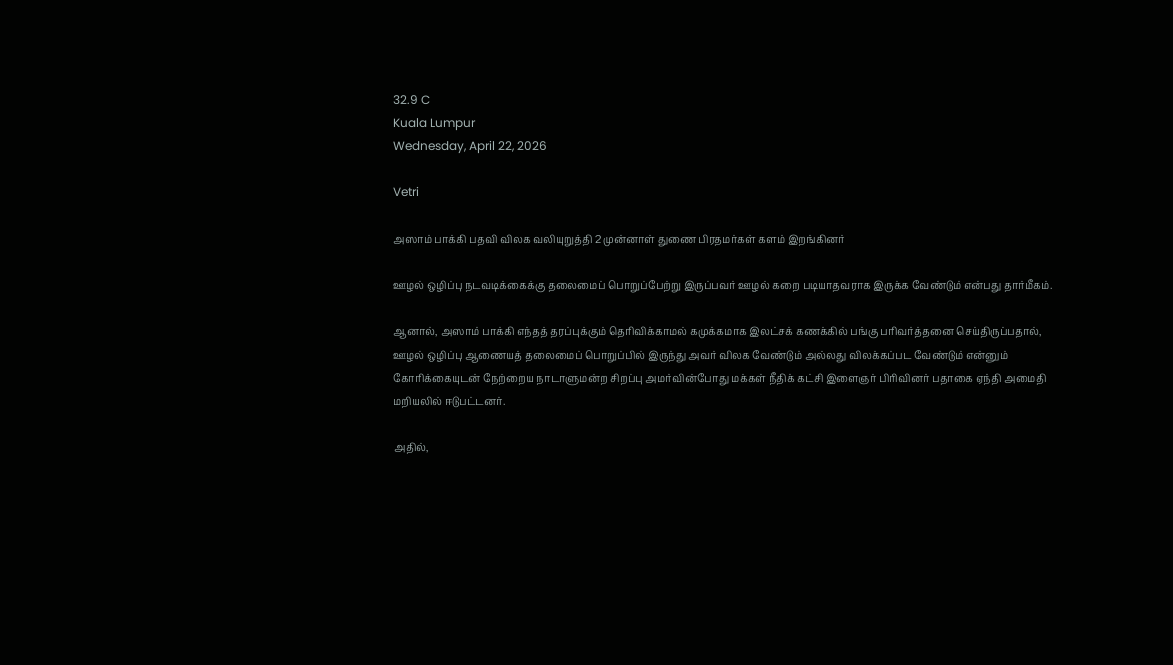32.9 C
Kuala Lumpur
Wednesday, April 22, 2026

Vetri

அஸாம் பாக்கி பதவி விலக வலியுறுத்தி 2 முன்னாள் துணை பிரதமர்கள் களம் இறங்கினர்

ஊழல் ஒழிப்பு நடவடிக்கைக்கு தலைமைப் பொறுப்பேற்று இருப்பவர் ஊழல் கறை படியாதவராக இருக்க வேண்டும் என்பது தார்மீகம்.

ஆனால், அஸாம் பாக்கி எந்தத் தரப்புக்கும் தெரிவிக்காமல் கமுக்கமாக இலட்சக் கணக்கில் பங்கு பரிவர்த்தனை செய்திருப்பதால், ஊழல் ஒழிப்பு ஆணையத் தலைமைப் பொறுப்பில் இருந்து அவர் விலக வேண்டும் அல்லது விலக்கப்பட வேண்டும் என்னும் கோரிக்கையுடன் நேற்றைய நாடாளுமன்ற சிறப்பு அமர்வின்போது மக்கள் நீதிக் கட்சி இளைஞர் பிரிவினர் பதாகை ஏந்தி அமைதி மறியலில் ஈடுபட்டனர்.

அதில்,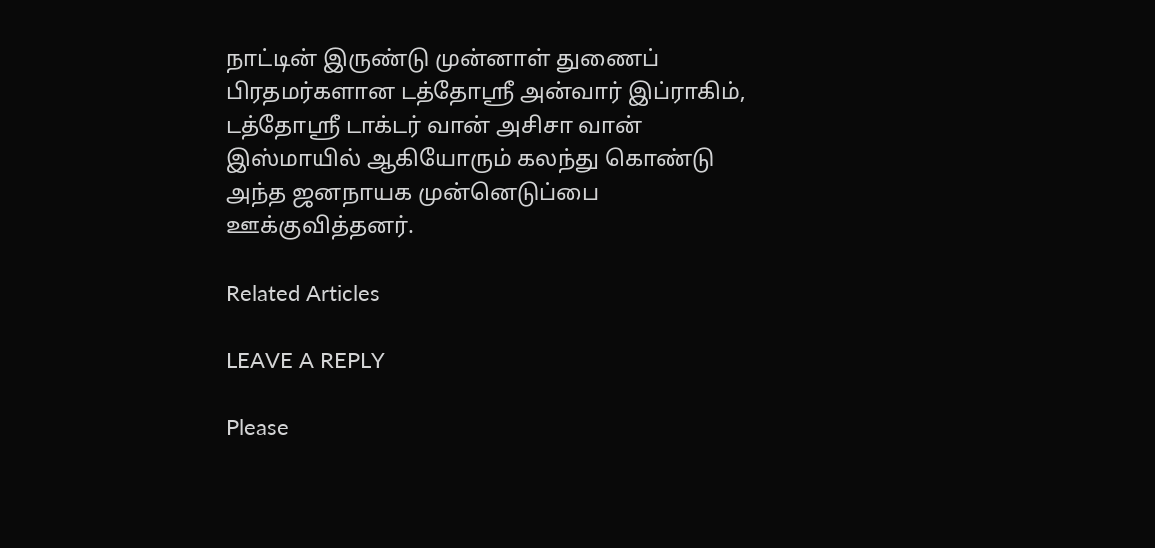நாட்டின் இருண்டு முன்னாள் துணைப் பிரதமர்களான டத்தோஸ்ரீ அன்வார் இப்ராகிம், டத்தோஸ்ரீ டாக்டர் வான் அசிசா வான் இஸ்மாயில் ஆகியோரும் கலந்து கொண்டு அந்த ஜனநாயக முன்னெடுப்பை ஊக்குவித்தனர்.

Related Articles

LEAVE A REPLY

Please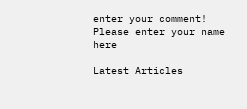enter your comment!
Please enter your name here

Latest Articles